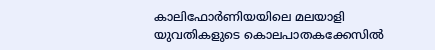കാലിഫോർണിയയിലെ മലയാളി യുവതികളുടെ കൊലപാതകക്കേസിൽ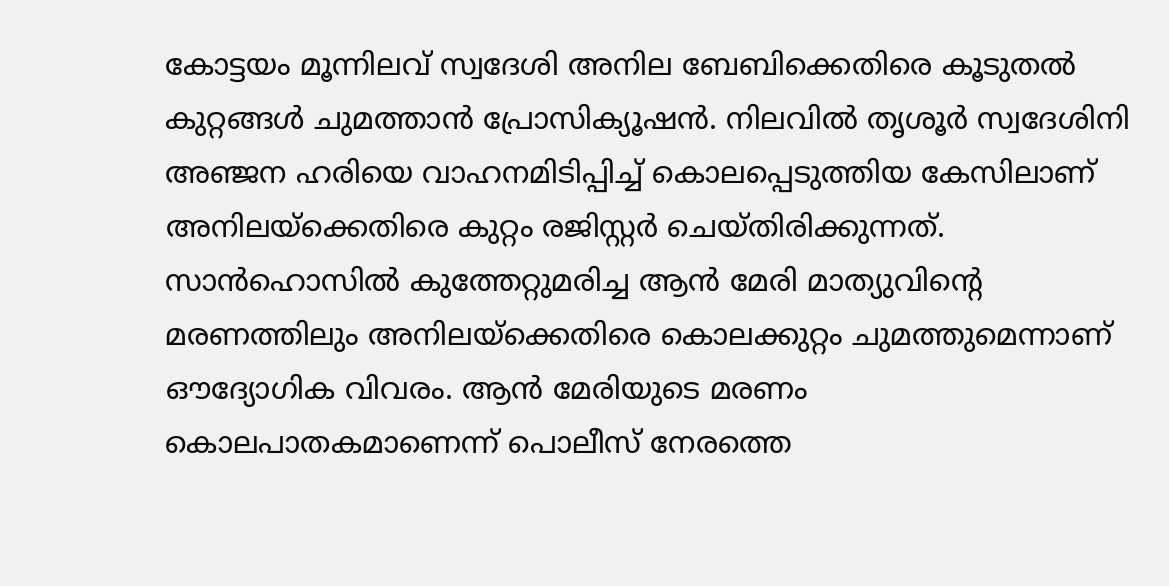കോട്ടയം മൂന്നിലവ് സ്വദേശി അനില ബേബിക്കെതിരെ കൂടുതൽ കുറ്റങ്ങൾ ചുമത്താൻ പ്രോസിക്യൂഷൻ. നിലവിൽ തൃശൂർ സ്വദേശിനി അഞ്ജന ഹരിയെ വാഹനമിടിപ്പിച്ച് കൊലപ്പെടുത്തിയ കേസിലാണ് അനിലയ്ക്കെതിരെ കുറ്റം രജിസ്റ്റർ ചെയ്തിരിക്കുന്നത്. സാൻഹൊസിൽ കുത്തേറ്റുമരിച്ച ആൻ മേരി മാത്യുവിന്റെ മരണത്തിലും അനിലയ്ക്കെതിരെ കൊലക്കുറ്റം ചുമത്തുമെന്നാണ് ഔദ്യോഗിക വിവരം. ആൻ മേരിയുടെ മരണം കൊലപാതകമാണെന്ന് പൊലീസ് നേരത്തെ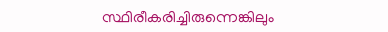സ്ഥിരീകരിച്ചിരുന്നെങ്കിലും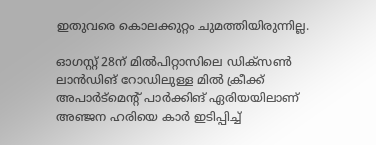ഇതുവരെ കൊലക്കുറ്റം ചുമത്തിയിരുന്നില്ല.

ഓഗസ്റ്റ് 28ന് മിൽപിറ്റാസിലെ ഡിക്സൺ ലാൻഡിങ് റോഡിലുള്ള മിൽ ക്രീക്ക് അപാർട്മെന്റ് പാർക്കിങ് ഏരിയയിലാണ് അഞ്ജന ഹരിയെ കാർ ഇടിപ്പിച്ച്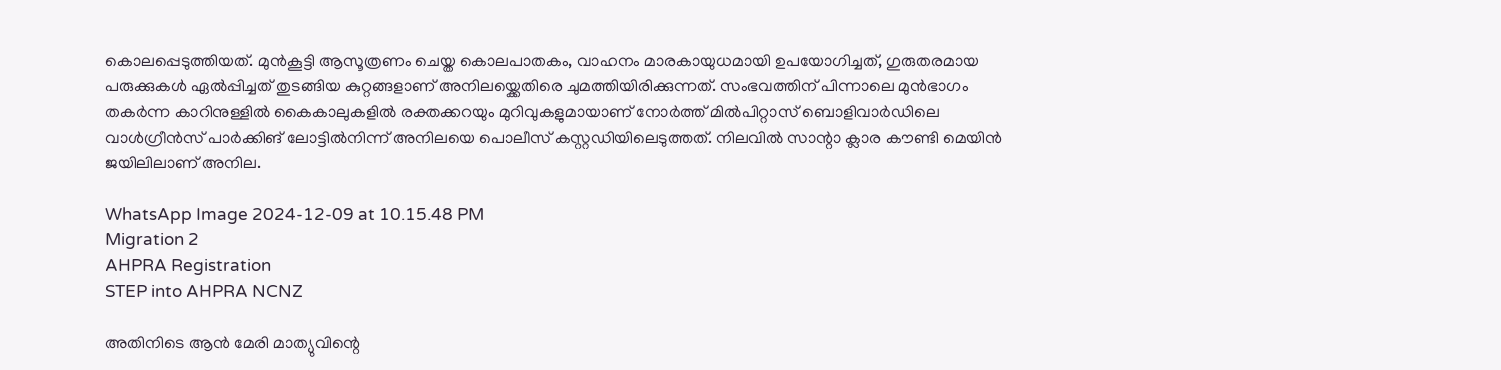കൊലപ്പെടുത്തിയത്. മുൻകൂട്ടി ആസൂത്രണം ചെയ്ത കൊലപാതകം, വാഹനം മാരകായുധമായി ഉപയോഗിച്ചത്, ഗുരുതരമായ പരുക്കുകൾ ഏൽപ്പിച്ചത് തുടങ്ങിയ കുറ്റങ്ങളാണ് അനിലയ്ക്കെതിരെ ചുമത്തിയിരിക്കുന്നത്. സംഭവത്തിന് പിന്നാലെ മുൻഭാഗം തകർന്ന കാറിനുള്ളിൽ കൈകാലുകളിൽ രക്തക്കറയും മുറിവുകളുമായാണ് നോർത്ത് മിൽപിറ്റാസ് ബൊളിവാർഡിലെ വാൾഗ്രീൻസ് പാർക്കിങ് ലോട്ടിൽനിന്ന് അനിലയെ പൊലീസ് കസ്റ്റഡിയിലെടുത്തത്. നിലവിൽ സാന്റാ ക്ലാര കൗണ്ടി മെയിൻ ജയിലിലാണ് അനില.

WhatsApp Image 2024-12-09 at 10.15.48 PM
Migration 2
AHPRA Registration
STEP into AHPRA NCNZ

അതിനിടെ ആൻ മേരി മാത്യുവിന്റെ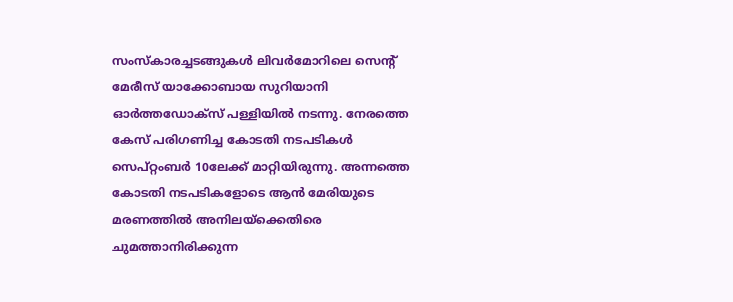സംസ്കാരച്ചടങ്ങുകൾ ലിവർമോറിലെ സെന്റ് മേരീസ് യാക്കോബായ സുറിയാനി ഓർത്തഡോക്സ് പള്ളിയിൽ നടന്നു. നേരത്തെ കേസ് പരിഗണിച്ച കോടതി നടപടികൾ സെപ്റ്റംബർ 10ലേക്ക് മാറ്റിയിരുന്നു. അന്നത്തെ കോടതി നടപടികളോടെ ആൻ മേരിയുടെ മരണത്തിൽ അനിലയ്ക്കെതിരെ ചുമത്താനിരിക്കുന്ന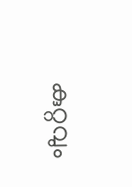കുറ്റവും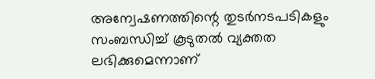അന്വേഷണത്തിന്റെ തുടർനടപടികളും സംബന്ധിച്ച് കൂടുതൽ വ്യക്തത ലഭിക്കുമെന്നാണ്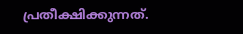പ്രതീക്ഷിക്കുന്നത്.